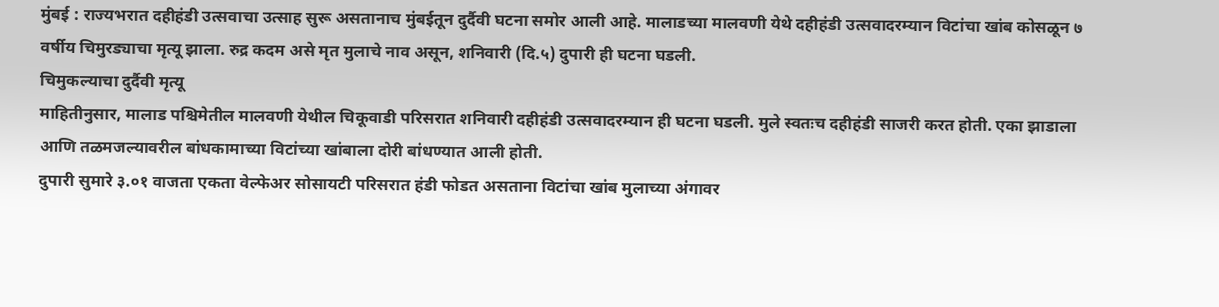मुंबई : राज्यभरात दहीहंडी उत्सवाचा उत्साह सुरू असतानाच मुंबईतून दुर्दैवी घटना समोर आली आहे. मालाडच्या मालवणी येथे दहीहंडी उत्सवादरम्यान विटांचा खांब कोसळून ७ वर्षीय चिमुरड्याचा मृत्यू झाला. रुद्र कदम असे मृत मुलाचे नाव असून, शनिवारी (दि.५) दुपारी ही घटना घडली.
चिमुकल्याचा दुर्दैवी मृत्यू
माहितीनुसार, मालाड पश्चिमेतील मालवणी येथील चिकूवाडी परिसरात शनिवारी दहीहंडी उत्सवादरम्यान ही घटना घडली. मुले स्वतःच दहीहंडी साजरी करत होती. एका झाडाला आणि तळमजल्यावरील बांधकामाच्या विटांच्या खांबाला दोरी बांधण्यात आली होती.
दुपारी सुमारे ३.०१ वाजता एकता वेल्फेअर सोसायटी परिसरात हंडी फोडत असताना विटांचा खांब मुलाच्या अंगावर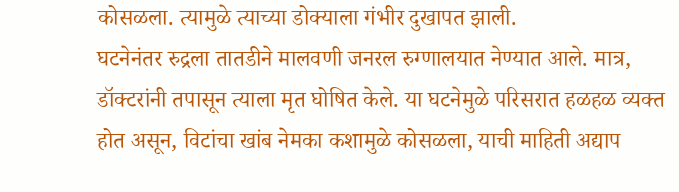कोसळला. त्यामुळे त्याच्या डोक्याला गंभीर दुखापत झाली.
घटनेनंतर रुद्रला तातडीने मालवणी जनरल रुग्णालयात नेण्यात आले. मात्र, डॉक्टरांनी तपासून त्याला मृत घोषित केले. या घटनेमुळे परिसरात हळहळ व्यक्त होत असून, विटांचा खांब नेमका कशामुळे कोसळला, याची माहिती अद्याप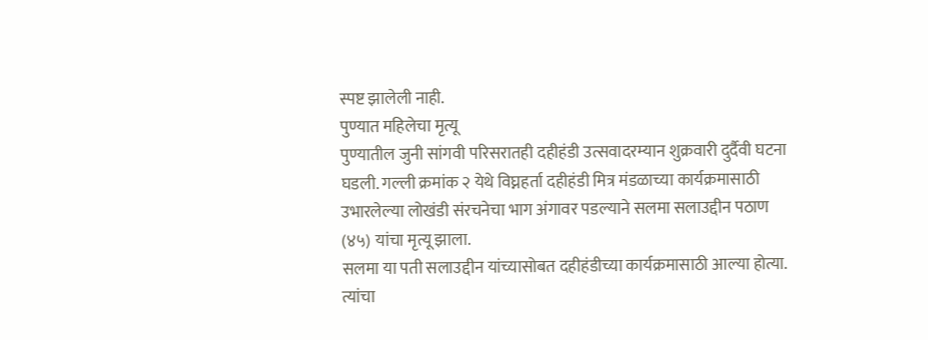स्पष्ट झालेली नाही.
पुण्यात महिलेचा मृत्यू
पुण्यातील जुनी सांगवी परिसरातही दहीहंडी उत्सवादरम्यान शुक्रवारी दुर्दैवी घटना घडली. गल्ली क्रमांक २ येथे विघ्नहर्ता दहीहंडी मित्र मंडळाच्या कार्यक्रमासाठी उभारलेल्या लोखंडी संरचनेचा भाग अंगावर पडल्याने सलमा सलाउद्दीन पठाण (४५) यांचा मृत्यू झाला.
सलमा या पती सलाउद्दीन यांच्यासोबत दहीहंडीच्या कार्यक्रमासाठी आल्या होत्या. त्यांचा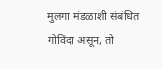मुलगा मंडळाशी संबंधित गोविंदा असून, तो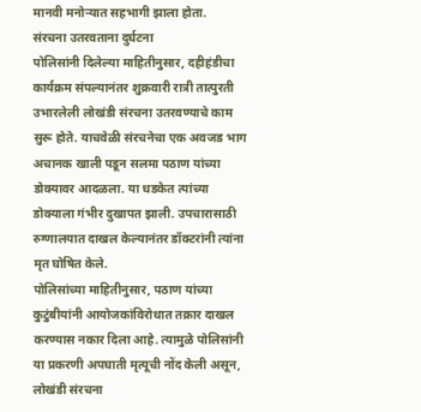मानवी मनोऱ्यात सहभागी झाला होता.
संरचना उतरवताना दुर्घटना
पोलिसांनी दिलेल्या माहितीनुसार, दहीहंडीचा कार्यक्रम संपल्यानंतर शुक्रवारी रात्री तात्पुरती उभारलेली लोखंडी संरचना उतरवण्याचे काम सुरू होते. याचवेळी संरचनेचा एक अवजड भाग अचानक खाली पडून सलमा पठाण यांच्या डोक्यावर आदळला. या धडकेत त्यांच्या डोक्याला गंभीर दुखापत झाली. उपचारासाठी रुग्णालयात दाखल केल्यानंतर डॉक्टरांनी त्यांना मृत घोषित केले.
पोलिसांच्या माहितीनुसार, पठाण यांच्या कुटुंबीयांनी आयोजकांविरोधात तक्रार दाखल करण्यास नकार दिला आहे. त्यामुळे पोलिसांनी या प्रकरणी अपघाती मृत्यूची नोंद केली असून, लोखंडी संरचना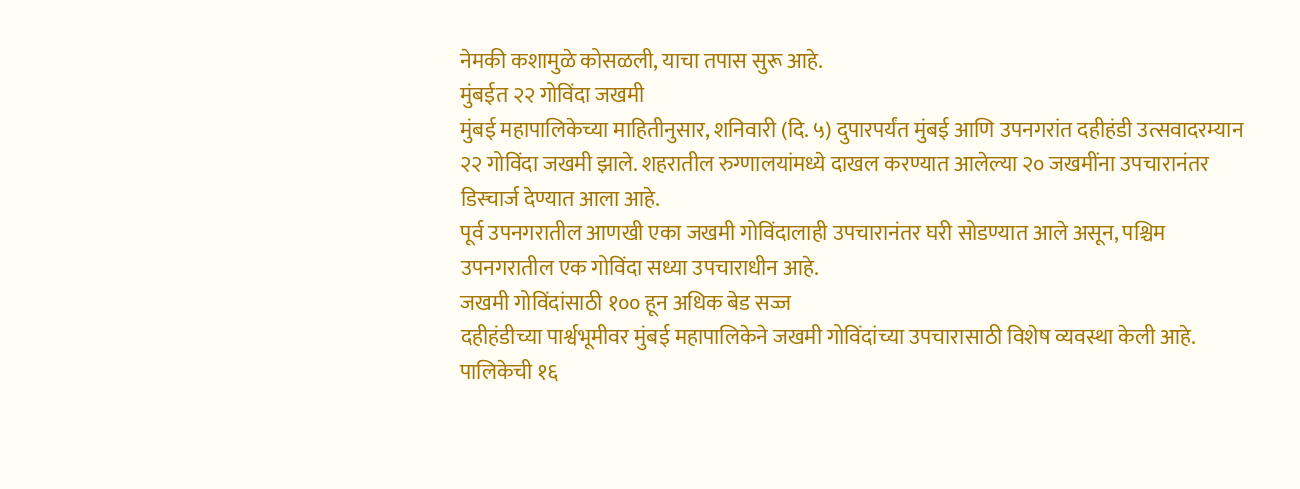नेमकी कशामुळे कोसळली, याचा तपास सुरू आहे.
मुंबईत २२ गोविंदा जखमी
मुंबई महापालिकेच्या माहितीनुसार, शनिवारी (दि. ५) दुपारपर्यंत मुंबई आणि उपनगरांत दहीहंडी उत्सवादरम्यान २२ गोविंदा जखमी झाले. शहरातील रुग्णालयांमध्ये दाखल करण्यात आलेल्या २० जखमींना उपचारानंतर डिस्चार्ज देण्यात आला आहे.
पूर्व उपनगरातील आणखी एका जखमी गोविंदालाही उपचारानंतर घरी सोडण्यात आले असून, पश्चिम उपनगरातील एक गोविंदा सध्या उपचाराधीन आहे.
जखमी गोविंदांसाठी १०० हून अधिक बेड सज्ज
दहीहंडीच्या पार्श्वभूमीवर मुंबई महापालिकेने जखमी गोविंदांच्या उपचारासाठी विशेष व्यवस्था केली आहे. पालिकेची १६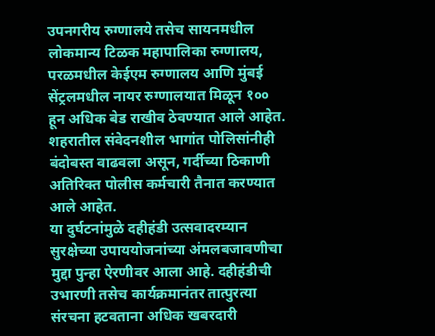उपनगरीय रुग्णालये तसेच सायनमधील लोकमान्य टिळक महापालिका रुग्णालय, परळमधील केईएम रुग्णालय आणि मुंबई सेंट्रलमधील नायर रुग्णालयात मिळून १०० हून अधिक बेड राखीव ठेवण्यात आले आहेत.
शहरातील संवेदनशील भागांत पोलिसांनीही बंदोबस्त वाढवला असून, गर्दीच्या ठिकाणी अतिरिक्त पोलीस कर्मचारी तैनात करण्यात आले आहेत.
या दुर्घटनांमुळे दहीहंडी उत्सवादरम्यान सुरक्षेच्या उपाययोजनांच्या अंमलबजावणीचा मुद्दा पुन्हा ऐरणीवर आला आहे. दहीहंडीची उभारणी तसेच कार्यक्रमानंतर तात्पुरत्या संरचना हटवताना अधिक खबरदारी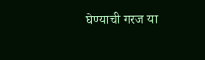घेण्याची गरज या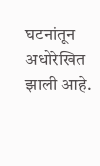घटनांतून अधोरेखित झाली आहे.